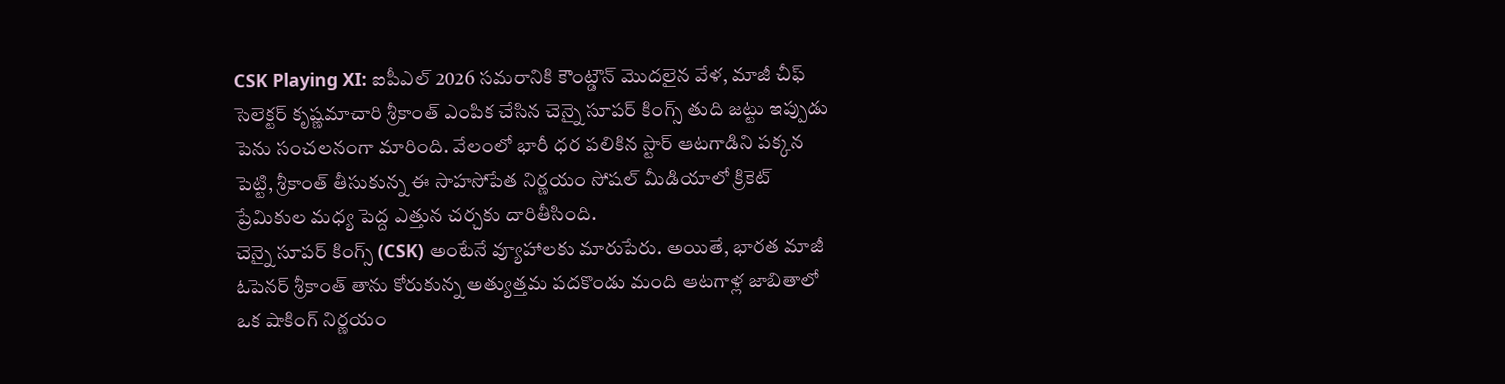CSK Playing XI: ఐపీఎల్ 2026 సమరానికి కౌంట్డౌన్ మొదలైన వేళ, మాజీ చీఫ్ సెలెక్టర్ కృష్ణమాచారి శ్రీకాంత్ ఎంపిక చేసిన చెన్నై సూపర్ కింగ్స్ తుది జట్టు ఇప్పుడు పెను సంచలనంగా మారింది. వేలంలో భారీ ధర పలికిన స్టార్ ఆటగాడిని పక్కన పెట్టి, శ్రీకాంత్ తీసుకున్న ఈ సాహసోపేత నిర్ణయం సోషల్ మీడియాలో క్రికెట్ ప్రేమికుల మధ్య పెద్ద ఎత్తున చర్చకు దారితీసింది.
చెన్నై సూపర్ కింగ్స్ (CSK) అంటేనే వ్యూహాలకు మారుపేరు. అయితే, భారత మాజీ ఓపెనర్ శ్రీకాంత్ తాను కోరుకున్న అత్యుత్తమ పదకొండు మంది ఆటగాళ్ల జాబితాలో ఒక షాకింగ్ నిర్ణయం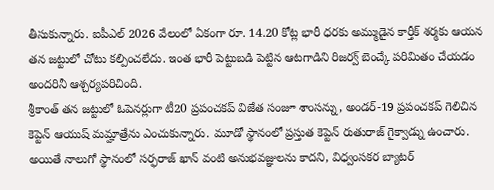తీసుకున్నారు. ఐపీఎల్ 2026 వేలంలో ఏకంగా రూ. 14.20 కోట్ల భారీ ధరకు అమ్ముడైన కార్తీక్ శర్మకు ఆయన తన జట్టులో చోటు కల్పించలేదు. ఇంత భారీ పెట్టుబడి పెట్టిన ఆటగాడిని రిజర్వ్ బెంచ్కే పరిమితం చేయడం అందరినీ ఆశ్చర్యపరిచింది.
శ్రీకాంత్ తన జట్టులో ఓపెనర్లుగా టీ20 ప్రపంచకప్ విజేత సంజూ శాంసన్ను, అండర్-19 ప్రపంచకప్ గెలిచిన కెప్టెన్ ఆయుష్ మమ్హాత్రేను ఎంచుకున్నారు. మూడో స్థానంలో ప్రస్తుత కెప్టెన్ రుతురాజ్ గైక్వాడ్ను ఉంచారు. అయితే నాలుగో స్థానంలో సర్ఫరాజ్ ఖాన్ వంటి అనుభవజ్ఞులను కాదని, విధ్వంసకర బ్యాటర్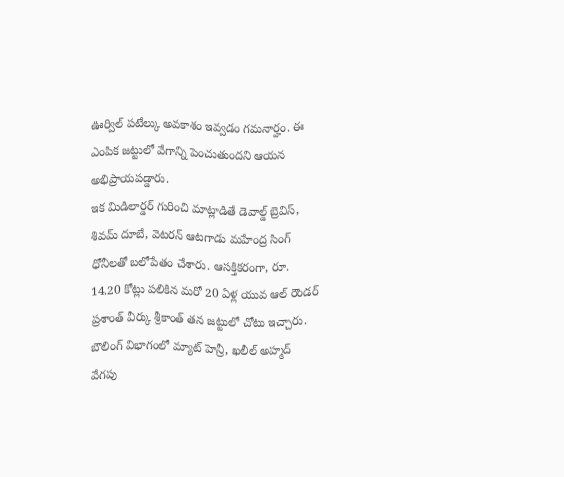ఊర్విల్ పటేల్కు అవకాశం ఇవ్వడం గమనార్హం. ఈ ఎంపిక జట్టులో వేగాన్ని పెంచుతుందని ఆయన అభిప్రాయపడ్డారు.
ఇక మిడిలార్డర్ గురించి మాట్లాడితే డెవాల్డ్ బ్రెవిస్, శివమ్ దూబే, వెటరన్ ఆటగాడు మహేంద్ర సింగ్ ధోనీలతో బలోపేతం చేశారు. ఆసక్తికరంగా, రూ. 14.20 కోట్లు పలికిన మరో 20 ఏళ్ల యువ ఆల్ రౌండర్ ప్రశాంత్ వీర్కు శ్రీకాంత్ తన జట్టులో చోటు ఇచ్చారు. బౌలింగ్ విభాగంలో మ్యాట్ హెన్రీ, ఖలీల్ అహ్మద్ వేగపు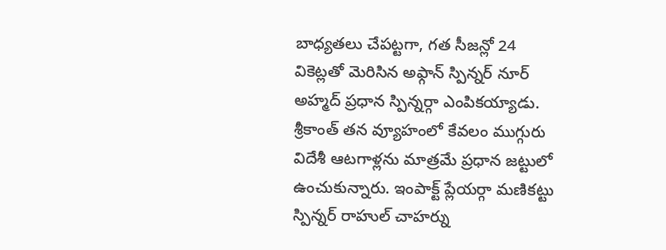బాధ్యతలు చేపట్టగా, గత సీజన్లో 24 వికెట్లతో మెరిసిన అఫ్గాన్ స్పిన్నర్ నూర్ అహ్మద్ ప్రధాన స్పిన్నర్గా ఎంపికయ్యాడు.
శ్రీకాంత్ తన వ్యూహంలో కేవలం ముగ్గురు విదేశీ ఆటగాళ్లను మాత్రమే ప్రధాన జట్టులో ఉంచుకున్నారు. ఇంపాక్ట్ ప్లేయర్గా మణికట్టు స్పిన్నర్ రాహుల్ చాహర్ను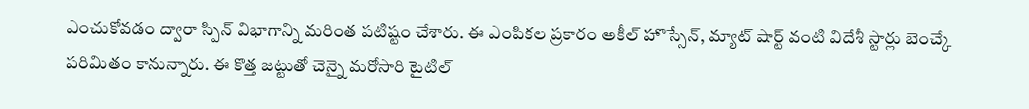ఎంచుకోవడం ద్వారా స్పిన్ విభాగాన్ని మరింత పటిష్టం చేశారు. ఈ ఎంపికల ప్రకారం అకీల్ హొస్సేన్, మ్యాట్ షార్ట్ వంటి విదేశీ స్టార్లు బెంచ్కే పరిమితం కానున్నారు. ఈ కొత్త జట్టుతో చెన్నై మరోసారి టైటిల్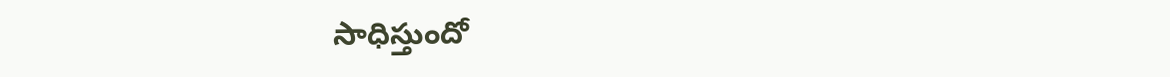సాధిస్తుందో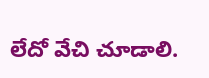లేదో వేచి చూడాలి.